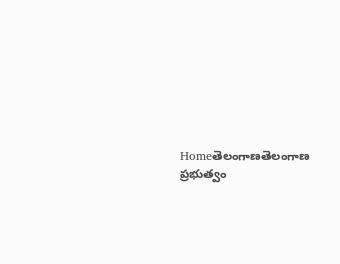Homeతెలంగాణతెలంగాణ ప్ర‌భుత్వం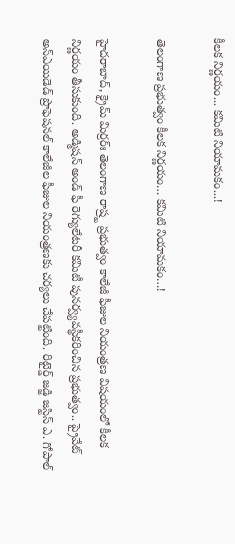కీల‌క నిర్ణ‌యం... క‌మిటి నియామ‌కం...!

తెలంగాణ ప్ర‌భుత్వం కీల‌క నిర్ణ‌యం… క‌మిటి నియామ‌కం…!

హైదరాబాద్, క్రైమ్ మిర్ర‌ర్ః తెలంగాణ రాష్ర్ట ప్ర‌భుత్వం కాలేజీ ఫీజుల నియంత్ర‌ణ విష‌యంలో కీల‌క నిర్ణ‌యం తీసుకుంది. అడ్మిషన్ అండ్ ఫీ రెగ్యులేటరీ కమిటీ పునర్వ్యవస్థీకరించిన ప్రభుత్వం.. ప్రైవేట్ అన్ఎయిడెడ్ ప్రొఫెషనల్ కాలేజీల ఫీజుల నియంత్రణకు చర్యలు చేపట్టింది. రిటైర్డ్ జడ్జి జస్టిస్ ఎ. గోపాల్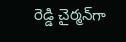రెడ్డి చైర్మన్‌గా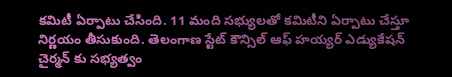కమిటీ ఏర్పాటు చేసింది. 11 మంది స‌భ్యుల‌తో క‌మిటీని ఏర్పాటు చేస్తూ నిర్ణ‌యం తీసుకుంది. తెలంగాణ స్టేట్ కౌన్సిల్ ఆఫ్ హయ్యర్ ఎడ్యుకేషన్ చైర్మన్ కు సభ్యత్వం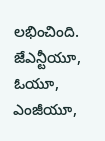లభించింది. జేఎన్టీయూ, ఓయూ, ఎంజీయూ,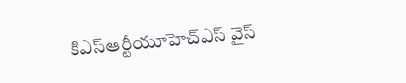కిఎస్ఆర్టీయూహెచ్ఎస్ వైస్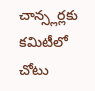చాన్స్లర్లకు కమిటీలో చోటు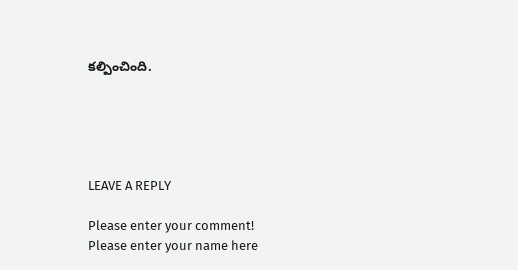కల్పించింది.





LEAVE A REPLY

Please enter your comment!
Please enter your name here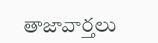తాజావార్తలు